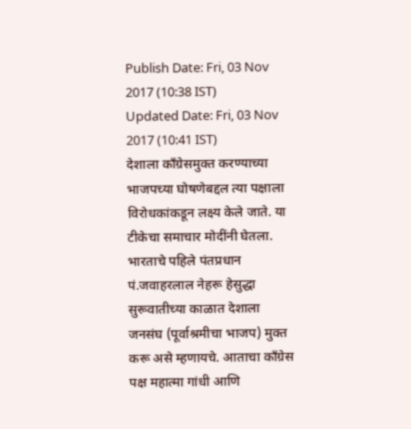Publish Date: Fri, 03 Nov 2017 (10:38 IST)
Updated Date: Fri, 03 Nov 2017 (10:41 IST)
देशाला कॉंग्रेसमुक्त करण्याच्या भाजपच्या घोषणेबद्दल त्या पक्षाला विरोधकांकडून लक्ष्य केले जाते. या टीकेचा समाचार मोदींनी घेतला. भारताचे पहिले पंतप्रधान पं.जवाहरलाल नेहरू हेसुद्धा सुरूवातीच्या काळात देशाला जनसंघ (पूर्वाश्रमीचा भाजप) मुक्त करू असे म्हणायचे. आताचा कॉंग्रेस पक्ष महात्मा गांधी आणि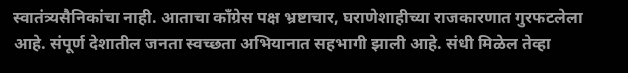स्वातंत्र्यसैनिकांचा नाही. आताचा कॉंग्रेस पक्ष भ्रष्टाचार, घराणेशाहीच्या राजकारणात गुरफटलेला आहे. संपूर्ण देशातील जनता स्वच्छता अभियानात सहभागी झाली आहे. संधी मिळेल तेव्हा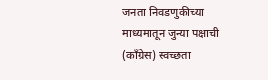जनता निवडणुकीच्या माध्यमातून जुन्या पक्षाची (कॉंग्रेस) स्वच्छता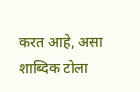करत आहे, असा शाब्दिक टोला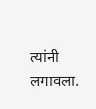त्यांनी लगावला.